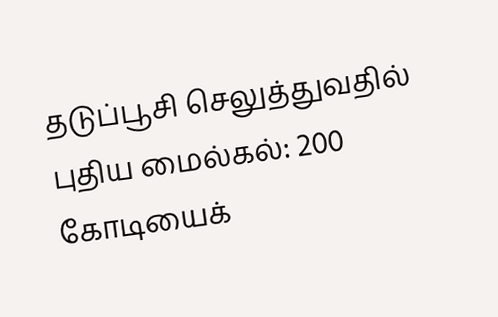தடுப்பூசி செலுத்துவதில் புதிய மைல்கல்: 200 கோடியைக்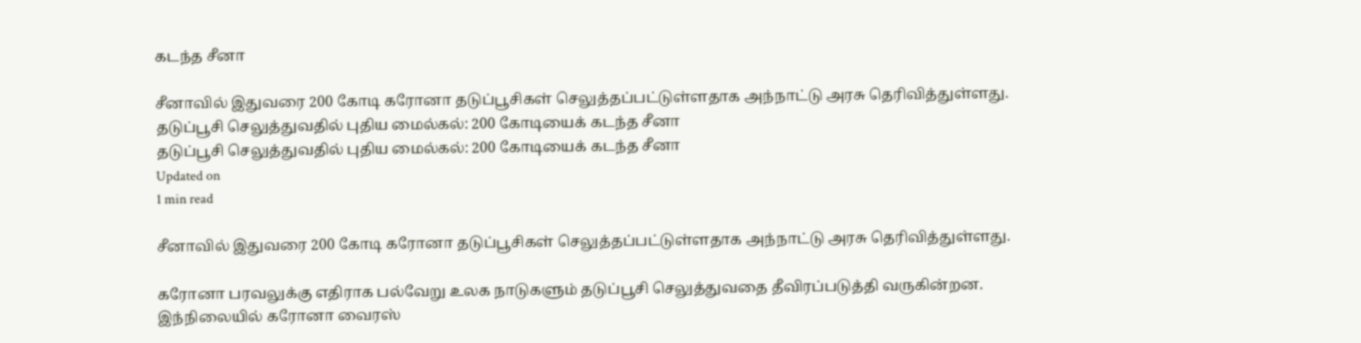கடந்த சீனா

சீனாவில் இதுவரை 200 கோடி கரோனா தடுப்பூசிகள் செலுத்தப்பட்டுள்ளதாக அந்நாட்டு அரசு தெரிவித்துள்ளது.
தடுப்பூசி செலுத்துவதில் புதிய மைல்கல்: 200 கோடியைக் கடந்த சீனா
தடுப்பூசி செலுத்துவதில் புதிய மைல்கல்: 200 கோடியைக் கடந்த சீனா
Updated on
1 min read

சீனாவில் இதுவரை 200 கோடி கரோனா தடுப்பூசிகள் செலுத்தப்பட்டுள்ளதாக அந்நாட்டு அரசு தெரிவித்துள்ளது.

கரோனா பரவலுக்கு எதிராக பல்வேறு உலக நாடுகளும் தடுப்பூசி செலுத்துவதை தீவிரப்படுத்தி வருகின்றன. இந்நிலையில் கரோனா வைரஸ்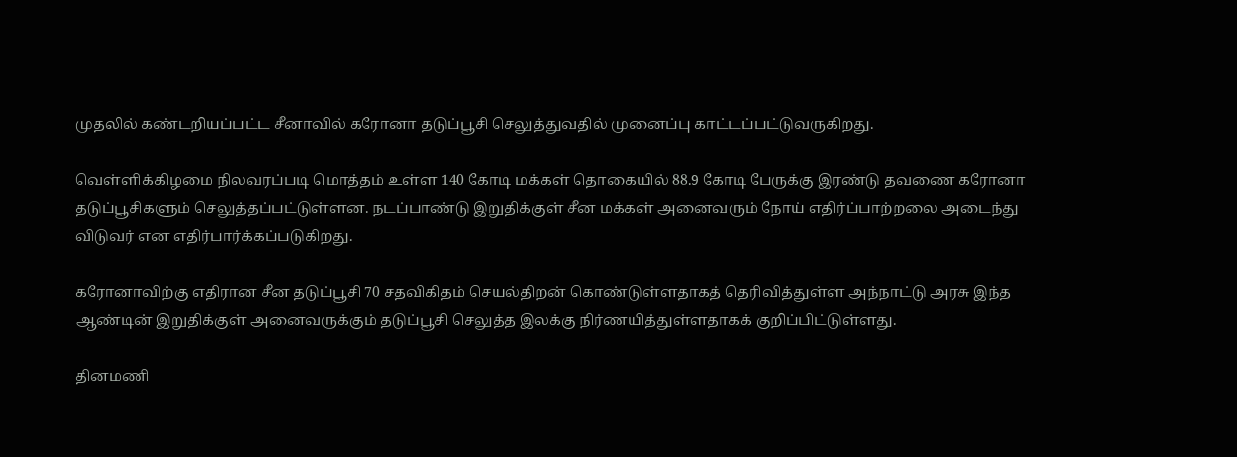முதலில் கண்டறியப்பட்ட சீனாவில் கரோனா தடுப்பூசி செலுத்துவதில் முனைப்பு காட்டப்பட்டுவருகிறது.

வெள்ளிக்கிழமை நிலவரப்படி மொத்தம் உள்ள 140 கோடி மக்கள் தொகையில் 88.9 கோடி பேருக்கு இரண்டு தவணை கரோனா தடுப்பூசிகளும் செலுத்தப்பட்டுள்ளன. நடப்பாண்டு இறுதிக்குள் சீன மக்கள் அனைவரும் நோய் எதிர்ப்பாற்றலை அடைந்து விடுவர் என எதிர்பார்க்கப்படுகிறது.

கரோனாவிற்கு எதிரான சீன தடுப்பூசி 70 சதவிகிதம் செயல்திறன் கொண்டுள்ளதாகத் தெரிவித்துள்ள அந்நாட்டு அரசு இந்த ஆண்டின் இறுதிக்குள் அனைவருக்கும் தடுப்பூசி செலுத்த இலக்கு நிர்ணயித்துள்ளதாகக் குறிப்பிட்டுள்ளது.

தினமணி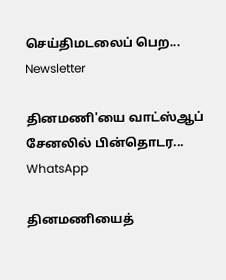செய்திமடலைப் பெற... Newsletter

தினமணி'யை வாட்ஸ்ஆப் சேனலில் பின்தொடர... WhatsApp

தினமணியைத்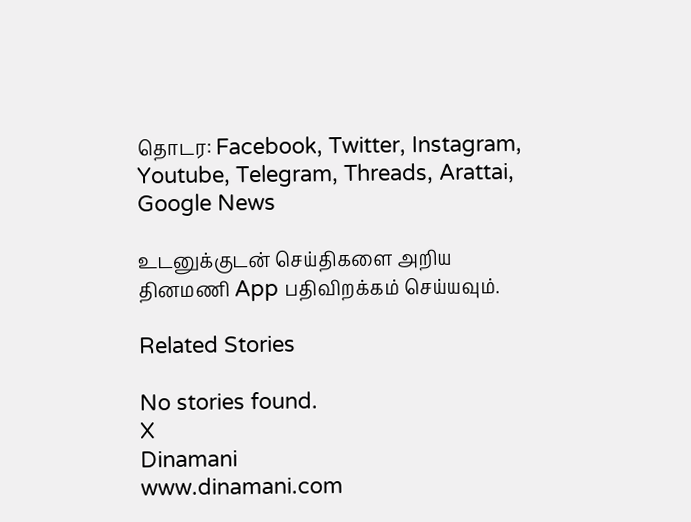தொடர: Facebook, Twitter, Instagram, Youtube, Telegram, Threads, Arattai, Google News

உடனுக்குடன் செய்திகளை அறிய தினமணி App பதிவிறக்கம் செய்யவும்.

Related Stories

No stories found.
X
Dinamani
www.dinamani.com